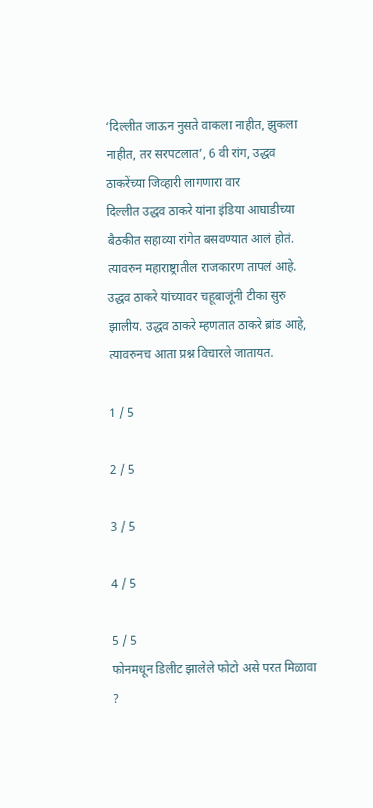‘दिल्लीत जाऊन नुसते वाकला नाहीत, झुकला नाहीत, तर सरपटलात’, 6 वी रांग, उद्धव ठाकरेंच्या जिव्हारी लागणारा वार
दिल्लीत उद्धव ठाकरे यांना इंडिया आघाडीच्या बैठकीत सहाव्या रांगेत बसवण्यात आलं होतं. त्यावरुन महाराष्ट्रातील राजकारण तापलं आहे. उद्धव ठाकरे यांच्यावर चहूबाजूंनी टीका सुरु झालीय. उद्धव ठाकरे म्हणतात ठाकरे ब्रांड आहे, त्यावरुनच आता प्रश्न विचारले जातायत.

1 / 5

2 / 5

3 / 5

4 / 5

5 / 5
फोनमधून डिलीट झालेले फोटो असे परत मिळावा ?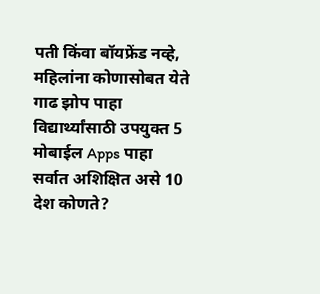पती किंवा बॉयफ्रेंड नव्हे, महिलांना कोणासोबत येते गाढ झोप पाहा
विद्यार्थ्यांसाठी उपयुक्त 5 मोबाईल Apps पाहा
सर्वात अशिक्षित असे 10 देश कोणते?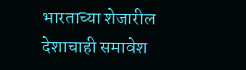भारताच्या शेजारील देशाचाही समावेश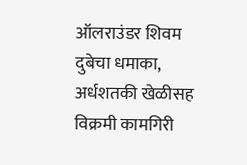ऑलराउंडर शिवम दुबेचा धमाका, अर्धशतकी खेळीसह विक्रमी कामगिरी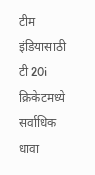टीम इंडियासाठी टी 20i क्रिकेटमध्ये सर्वाधिक धावा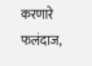करणारे फलंदाज,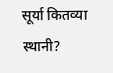सूर्या कितव्या स्थानी?